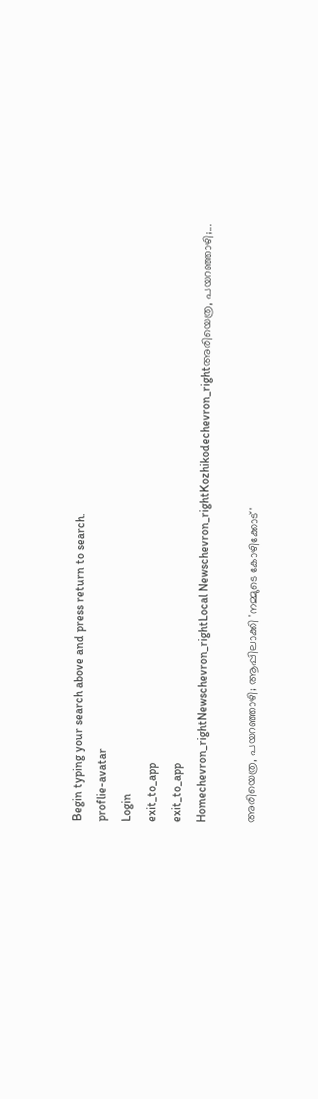Begin typing your search above and press return to search.
proflie-avatar
Login
exit_to_app
exit_to_app
Homechevron_rightNewschevron_rightLocal Newschevron_rightKozhikodechevron_rightഅരിയെത്ര, പയറഞ്ഞാഴി;...

അരിയെത്ര, പയറഞ്ഞാഴി; ആപ്പിലാക്കി 'നമ്മുടെ കോഴിക്കോട്'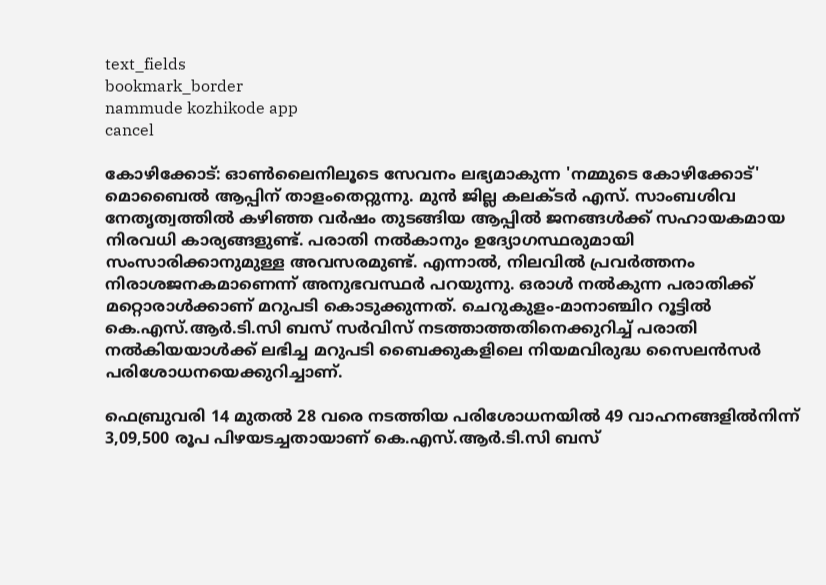text_fields
bookmark_border
nammude kozhikode app
cancel

കോഴിക്കോട്: ഓൺലൈനിലൂടെ സേവനം ലഭ്യമാകുന്ന 'നമ്മുടെ കോഴിക്കോട്' മൊബൈൽ ആപ്പിന് താളംതെറ്റുന്നു. മുൻ ജില്ല കലക്ടർ എസ്. സാംബശിവ നേതൃത്വത്തിൽ കഴിഞ്ഞ വർഷം തുടങ്ങിയ ആപ്പിൽ ജനങ്ങൾക്ക് സഹായകമായ നിരവധി കാര്യങ്ങളുണ്ട്. പരാതി നൽകാനും ഉദ്യോഗസ്ഥരുമായി സംസാരിക്കാനുമുള്ള അവസരമുണ്ട്. എന്നാൽ, നിലവിൽ പ്രവർത്തനം നിരാശജനകമാണെന്ന് അനുഭവസ്ഥർ പറയുന്നു. ഒരാൾ നൽകുന്ന പരാതിക്ക് മറ്റൊരാൾക്കാണ് മറുപടി കൊടുക്കുന്നത്. ചെറുകുളം-മാനാഞ്ചിറ റൂട്ടിൽ കെ.എസ്.ആർ.ടി.സി ബസ് സർവിസ് നടത്താത്തതിനെക്കുറിച്ച് പരാതി നൽകിയയാൾക്ക് ലഭിച്ച മറുപടി ബൈക്കുകളിലെ നിയമവിരുദ്ധ സൈലൻസർ പരിശോധനയെക്കുറിച്ചാണ്.

ഫെബ്രുവരി 14 മുതൽ 28 വരെ നടത്തിയ പരിശോധനയിൽ 49 വാഹനങ്ങളിൽനിന്ന് 3,09,500 രൂപ പിഴയടച്ചതായാണ് കെ.എസ്.ആർ.ടി.സി ബസ്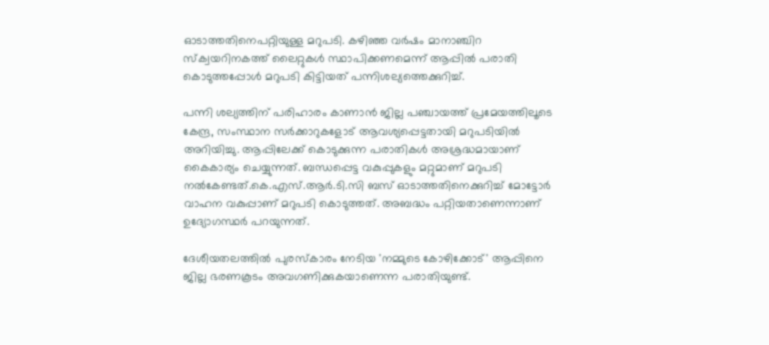ഓടാത്തതിനെപറ്റിയുള്ള മറുപടി. കഴിഞ്ഞ വർഷം മാനാഞ്ചിറ സ്ക്വയറിനകത്ത് ലൈറ്റുകൾ സ്ഥാപിക്കണമെന്ന് ആപ്പിൽ പരാതി കൊടുത്തപ്പോൾ മറുപടി കിട്ടിയത് പന്നിശല്യത്തെക്കുറിച്ച്.

പന്നി ശല്യത്തിന് പരിഹാരം കാണാൻ ജില്ല പഞ്ചായത്ത് പ്രമേയത്തിലൂടെ കേന്ദ്ര, സംസ്ഥാന സർക്കാറുകളോട് ആവശ്യപ്പെട്ടതായി മറുപടിയിൽ അറിയിച്ചു. ആപ്പിലേക്ക് കൊടുക്കുന്ന പരാതികൾ അശ്രദ്ധമായാണ് കൈകാര്യം ചെയ്യുന്നത്. ബന്ധപ്പെട്ട വകുപ്പുകളും മറ്റുമാണ് മറുപടി നൽകേണ്ടത്.കെ.എസ്.ആർ.ടി.സി ബസ് ഓടാത്തതിനെക്കുറിച്ച് മോട്ടോർ വാഹന വകുപ്പാണ് മറുപടി കൊടുത്തത്. അബദ്ധം പറ്റിയതാണെന്നാണ് ഉദ്യോഗസ്ഥർ പറയുന്നത്.

ദേശീയതലത്തിൽ പുരസ്കാരം നേടിയ 'നമ്മുടെ കോഴിക്കോട്' ആപ്പിനെ ജില്ല ഭരണകൂടം അവഗണിക്കുകയാണെന്ന പരാതിയുണ്ട്.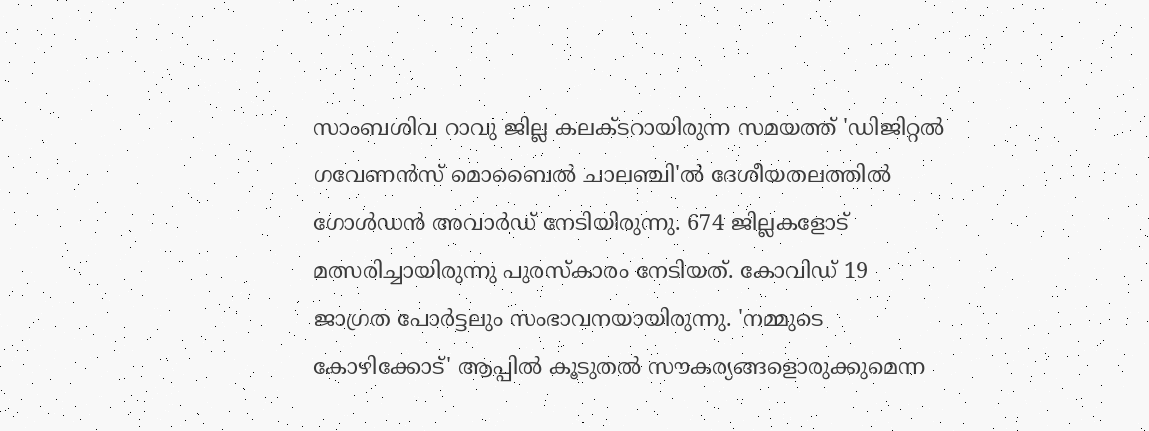സാംബശിവ റാവു ജില്ല കലക്ടറായിരുന്ന സമയത്ത് 'ഡിജിറ്റൽ ഗവേണൻസ് മൊബൈൽ ചാലഞ്ചി'ൽ ദേശീയതലത്തിൽ ഗോൾഡൻ അവാർഡ് നേടിയിരുന്നു. 674 ജില്ലകളോട് മത്സരിച്ചായിരുന്നു പുരസ്കാരം നേടിയത്. കോവിഡ് 19 ജാഗ്രത പോർട്ടലും സംഭാവനയായിരുന്നു. 'നമ്മുടെ കോഴിക്കോട്' ആപ്പിൽ കൂടുതൽ സൗകര്യങ്ങളൊരുക്കുമെന്ന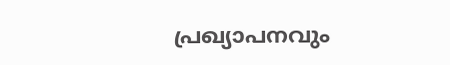പ്രഖ്യാപനവും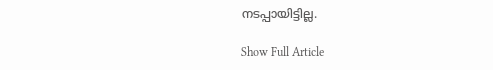നടപ്പായിട്ടില്ല.

Show Full Article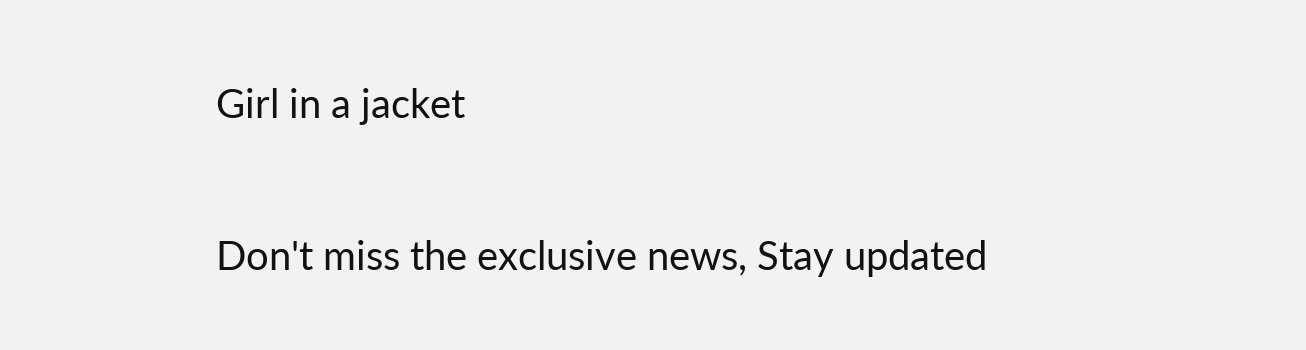Girl in a jacket

Don't miss the exclusive news, Stay updated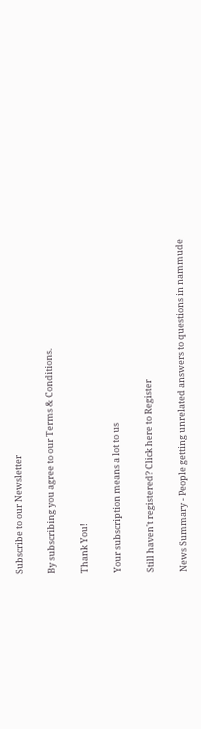Subscribe to our Newsletter

By subscribing you agree to our Terms & Conditions.

Thank You!

Your subscription means a lot to us

Still haven't registered? Click here to Register

News Summary - People getting unrelated answers to questions in nammude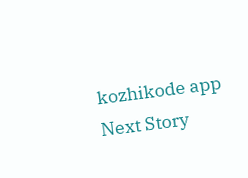kozhikode app
Next Story